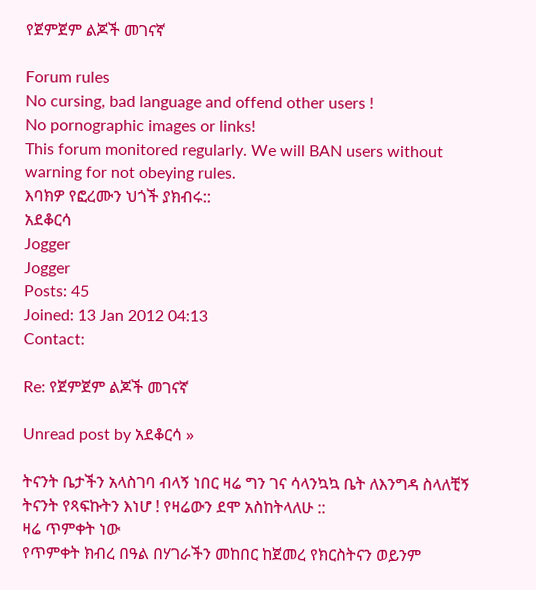የጀምጀም ልጆች መገናኛ

Forum rules
No cursing, bad language and offend other users !
No pornographic images or links!
This forum monitored regularly. We will BAN users without warning for not obeying rules.
እባክዎ የፎረሙን ህጎች ያክብሩ::
አደቆርሳ
Jogger
Jogger
Posts: 45
Joined: 13 Jan 2012 04:13
Contact:

Re: የጀምጀም ልጆች መገናኛ

Unread post by አደቆርሳ »

ትናንት ቤታችን አላስገባ ብላኝ ነበር ዛሬ ግን ገና ሳላንኳኳ ቤት ለእንግዳ ስላለቺኝ ትናንት የጻፍኩትን እነሆ ! የዛሬውን ደሞ አስከትላለሁ ::
ዛሬ ጥምቀት ነው
የጥምቀት ክብረ በዓል በሃገራችን መከበር ከጀመረ የክርስትናን ወይንም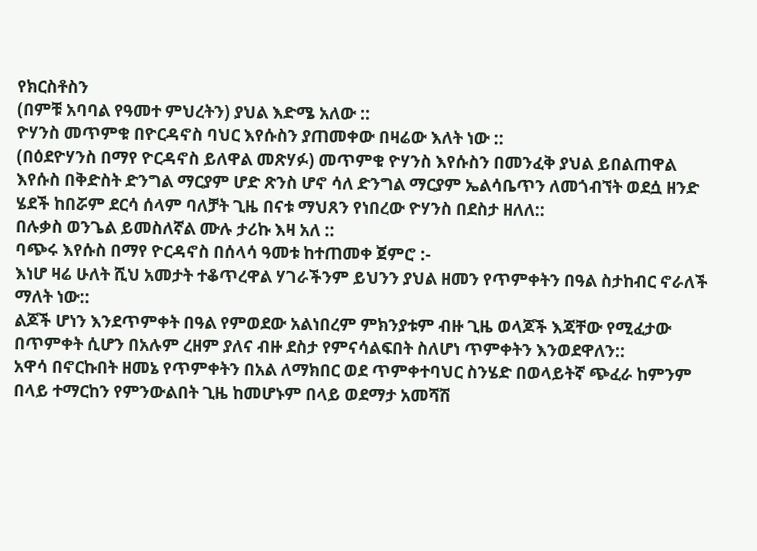የክርስቶስን
(በምቹ አባባል የዓመተ ምህረትን) ያህል እድሜ አለው ::
ዮሃንስ መጥምቁ በዮርዳኖስ ባህር እየሱስን ያጠመቀው በዛሬው እለት ነው ::
(በዕደዮሃንስ በማየ ዮርዳኖስ ይለዋል መጽሃፉ) መጥምቁ ዮሃንስ እየሱስን በመንፈቅ ያህል ይበልጠዋል እየሱስ በቅድስት ድንግል ማርያም ሆድ ጽንስ ሆኖ ሳለ ድንግል ማርያም ኤልሳቤጥን ለመጎብኘት ወደሷ ዘንድ ሄደች ከበሯም ደርሳ ሰላም ባለቻት ጊዜ በናቱ ማህጸን የነበረው ዮሃንስ በደስታ ዘለለ::
በሉቃስ ወንጌል ይመስለኛል ሙሉ ታሪኩ እዛ አለ ::
ባጭሩ እየሱስ በማየ ዮርዳኖስ በሰላሳ ዓመቱ ከተጠመቀ ጀምሮ :-
እነሆ ዛሬ ሁለት ሺህ አመታት ተቆጥረዋል ሃገራችንም ይህንን ያህል ዘመን የጥምቀትን በዓል ስታከብር ኖራለች ማለት ነው::
ልጆች ሆነን እንደጥምቀት በዓል የምወደው አልነበረም ምክንያቱም ብዙ ጊዜ ወላጆች እጃቸው የሚፈታው በጥምቀት ሲሆን በአሉም ረዘም ያለና ብዙ ደስታ የምናሳልፍበት ስለሆነ ጥምቀትን እንወደዋለን::
አዋሳ በኖርኩበት ዘመኔ የጥምቀትን በአል ለማክበር ወደ ጥምቀተባህር ስንሄድ በወላይትኛ ጭፈራ ከምንም በላይ ተማርከን የምንውልበት ጊዜ ከመሆኑም በላይ ወደማታ አመሻሽ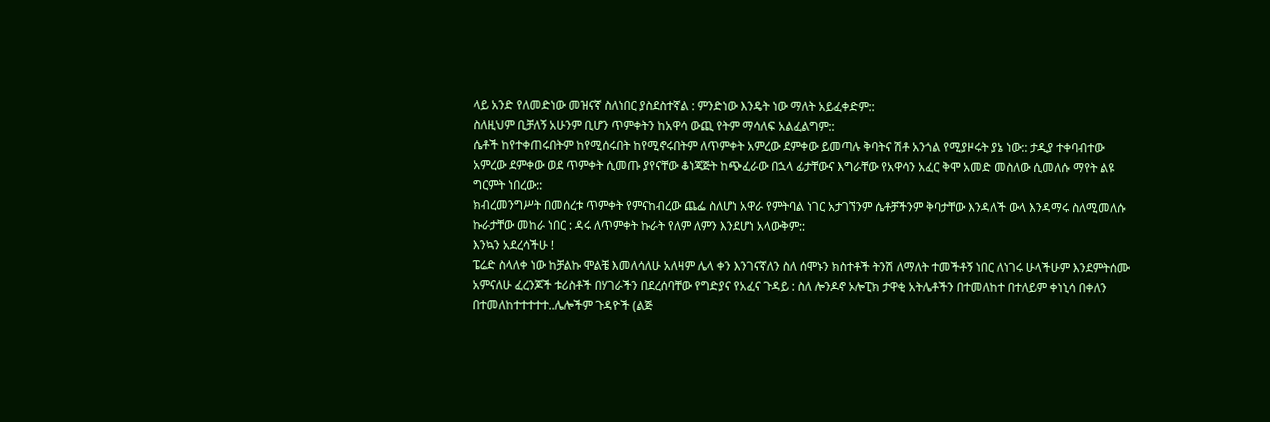ላይ አንድ የለመድነው መዝናኛ ስለነበር ያስደስተኛል : ምንድነው እንዴት ነው ማለት አይፈቀድም::
ስለዚህም ቢቻለኝ አሁንም ቢሆን ጥምቀትን ከአዋሳ ውጪ የትም ማሳለፍ አልፈልግም::
ሴቶች ከየተቀጠሩበትም ከየሚሰሩበት ከየሚኖሩበትም ለጥምቀት አምረው ደምቀው ይመጣሉ ቅባትና ሽቶ አንጎል የሚያዞሩት ያኔ ነው:: ታዲያ ተቀባብተው አምረው ደምቀው ወደ ጥምቀት ሲመጡ ያየናቸው ቆነጃጅት ከጭፈራው በኋላ ፊታቸውና እግራቸው የአዋሳን አፈር ቅሞ አመድ መስለው ሲመለሱ ማየት ልዩ ግርምት ነበረው::
ክብረመንግሥት በመሰረቱ ጥምቀት የምናከብረው ጨፌ ስለሆነ አዋራ የምትባል ነገር አታገኘንም ሴቶቻችንም ቅባታቸው እንዳለች ውላ እንዳማሩ ስለሚመለሱ ኩራታቸው መከራ ነበር : ዳሩ ለጥምቀት ኩራት የለም ለምን እንደሆነ አላውቅም::
እንኳን አደረሳችሁ !
ፔሬድ ስላለቀ ነው ከቻልኩ ሞልቼ እመለሳለሁ አለዛም ሌላ ቀን እንገናኛለን ስለ ሰሞኑን ክስተቶች ትንሽ ለማለት ተመችቶኝ ነበር ለነገሩ ሁላችሁም እንደምትሰሙ አምናለሁ ፈረንጆች ቱሪስቶች በሃገራችን በደረሰባቸው የግድያና የአፈና ጉዳይ : ስለ ሎንዶኖ ኦሎፒክ ታዋቂ አትሌቶችን በተመለከተ በተለይም ቀነኒሳ በቀለን በተመለከተተተተተ..ሌሎችም ጉዳዮች (ልጅ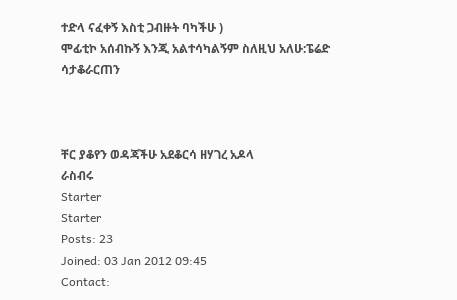ተድላ ናፈቀኝ እስቲ ጋብዙት ባካችሁ )
ሞፊቲኮ አሰብኩኝ እንጂ አልተሳካልኝም ስለዚህ አለሁ:ፔሬድ ሳታቆራርጠን



ቸር ያቆየን ወዳጃችሁ አደቆርሳ ዘሃገረ አዶላ
ራስብሩ
Starter
Starter
Posts: 23
Joined: 03 Jan 2012 09:45
Contact: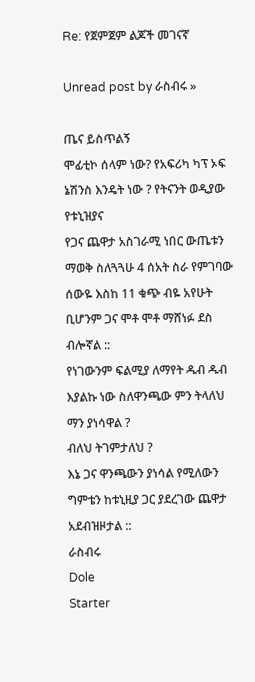Re: የጀምጀም ልጆች መገናኛ

Unread post by ራስብሩ »

ጤና ይስጥልኝ
ሞፊቲኮ ሰላም ነው? የአፍሪካ ካፕ ኦፍ ኔሽንስ እንዴት ነው ? የትናንት ወዲያው የቱኒዝያና
የጋና ጨዋታ አስገራሚ ነበር ውጤቱን ማወቅ ስለጓጓሁ 4 ሰአት ስራ የምገባው ሰውዬ እስከ 11 ቁጭ ብዬ አየሁት ቢሆንም ጋና ሞቶ ሞቶ ማሸነፉ ደስ ብሎኛል ::
የነገውንም ፍልሚያ ለማየት ዱብ ዱብ እያልኩ ነው ስለዋንጫው ምን ትላለህ ማን ያነሳዋል ?
ብለህ ትገምታለህ ?
እኔ ጋና ዋንጫውን ያነሳል የሚለውን ግምቴን ከቱኒዚያ ጋር ያደረገው ጨዋታ አደብዝዞታል ::
ራስብሩ
Dole
Starter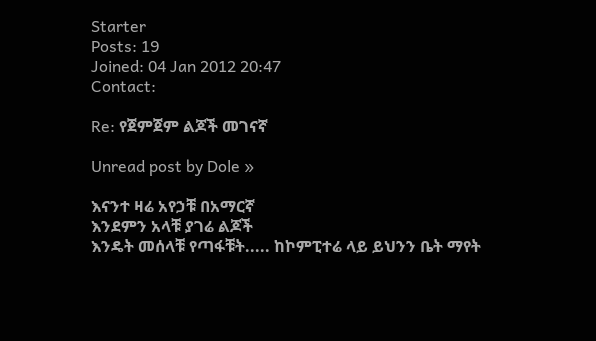Starter
Posts: 19
Joined: 04 Jan 2012 20:47
Contact:

Re: የጀምጀም ልጆች መገናኛ

Unread post by Dole »

እናንተ ዛሬ አየኃቹ በአማርኛ
እንደምን አላቹ ያገሬ ልጆች
እንዴት መሰላቹ የጣፋቹት..... ከኮምፒተሬ ላይ ይህንን ቤት ማየት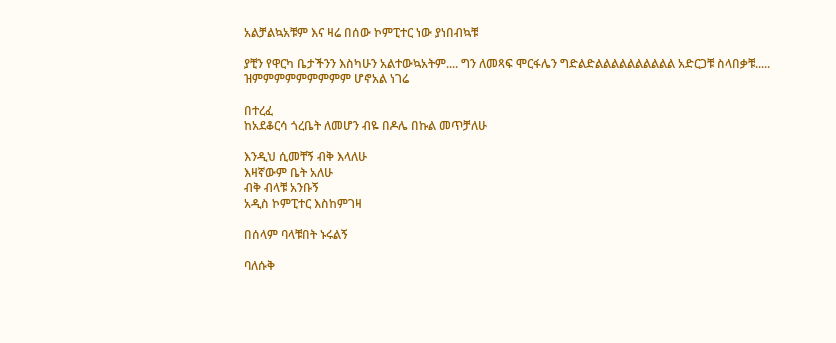አልቻልኳአቹም እና ዛሬ በሰው ኮምፒተር ነው ያነበብኳቹ

ያቺን የዋርካ ቤታችንን እስካሁን አልተውኳአትም.... ግን ለመጻፍ ሞርፋሌን ግድልድልልልልልልልልልል አድርጋቹ ስላበቃቹ.....
ዝምምምምምምምምም ሆኖአል ነገሬ

በተረፈ
ከአደቆርሳ ጎረቤት ለመሆን ብዬ በዶሌ በኩል መጥቻለሁ

እንዲህ ሲመቸኝ ብቅ እላለሁ
እዛኛውም ቤት አለሁ
ብቅ ብላቹ አንቡኝ
አዲስ ኮምፒተር እስከምገዛ

በሰላም ባላቹበት ኑሩልኝ

ባለሱቅ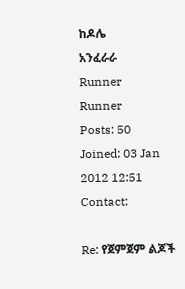ከዶሌ
አንፈራራ
Runner
Runner
Posts: 50
Joined: 03 Jan 2012 12:51
Contact:

Re: የጀምጀም ልጆች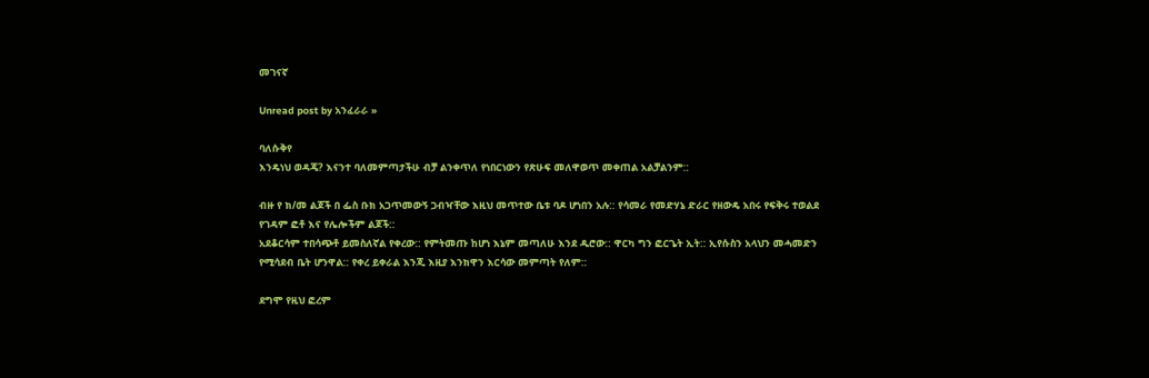መገናኛ

Unread post by አንፈራራ »

ባለሱቅየ
እንዴነህ ወዳጄ? እናንተ ባለመምጣታችሁ ብቻ ልንቀጥለ የነበርነውን የጽሁፍ መለዋወጥ መቀጠል አልቻልንም::

ብዙ የ ክ/መ ልጆች በ ፌስ ቡክ አጋጥመውኝ ጋብዣቸው እዚህ መጥተው ቤቱ ባዶ ሆነበን አሉ:: የሳመራ የመድሃኔ ድራር የዘውዴ አበሩ የፍቅሩ ተወልደ የገዳም ፎቶ እና የሌሎችም ልጆች::
አደቆርሳም ተበሳጭቶ ይመስለኛል የቀረው:: የምትመጡ ከሆነ እኔም መጣለሁ እንደ ዱሮው:: ዋርካ ግን ፎርጌት ኢት:: ኢየሱስን አላህን መሓመድን የሚሳደብ ቤት ሆንዋል:: የቀረ ይቀራል እንጂ እዚያ እንክዋን እርሳው መምጣት የለም::

ደግሞ የዚህ ፎረም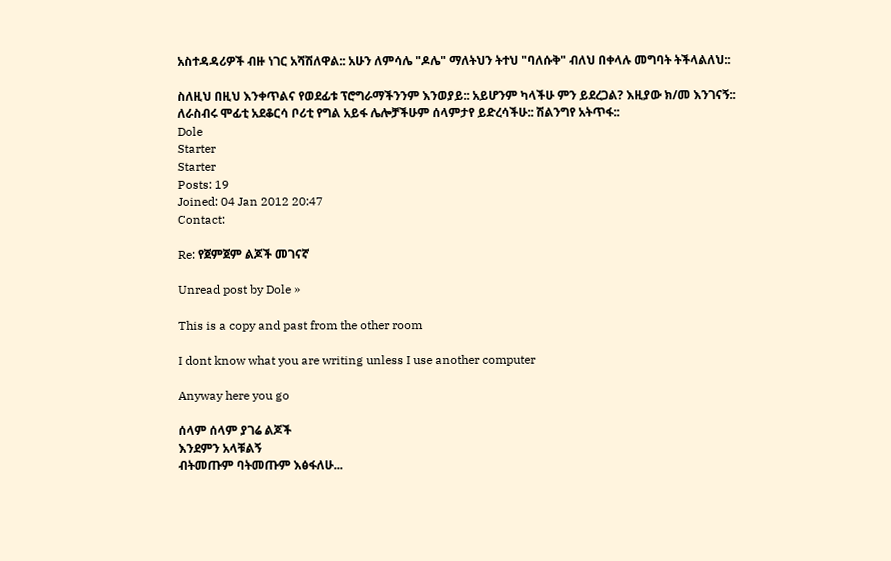አስተዳዳሪዎች ብዙ ነገር አሻሽለዋል:: አሁን ለምሳሌ "ዶሌ" ማለትህን ትተህ "ባለሱቅ" ብለህ በቀላሉ መግባት ትችላልለህ::

ስለዚህ በዚህ እንቀጥልና የወደፊቱ ፕሮግራማችንንም እንወያይ:: አይሆንም ካላችሁ ምን ይደረጋል? እዚያው ክ/መ እንገናኝ::
ለራስብሩ ሞፊቲ አደቆርሳ ቦሪቲ የግል አይፋ ሌሎቻችሁም ሰላምታየ ይድረሳችሁ:: ሽልንግየ አትጥፋ::
Dole
Starter
Starter
Posts: 19
Joined: 04 Jan 2012 20:47
Contact:

Re: የጀምጀም ልጆች መገናኛ

Unread post by Dole »

This is a copy and past from the other room

I dont know what you are writing unless I use another computer

Anyway here you go

ሰላም ሰላም ያገሬ ልጆች
እንደምን አላቹልኝ
ብትመጡም ባትመጡም እፅፋለሁ...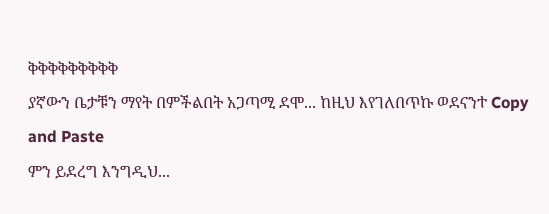ቅቅቅቅቅቅቅቅቅ
ያኛውን ቤታቹን ማየት በምችልበት አጋጣሚ ደሞ... ከዚህ እየገለበጥኩ ወደናንተ Copy and Paste
ምን ይደረግ እንግዲህ...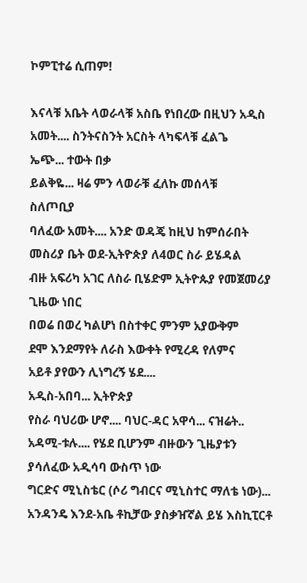ኮምፒተሬ ሲጠም!

እናላቹ አቤት ላወራላቹ አስቤ የነበረው በዚህን አዲስ አመት.... ስንትናስንት አርስት ላካፍላቹ ፈልጌ
ኤጭ... ተውት በቃ
ይልቅዬ... ዛሬ ምን ላወራቹ ፈለኩ መሰላቹ
ስለጦቢያ
ባለፈው አመት.... አንድ ወዳጄ ከዚህ ከምሰራበት መስሪያ ቤት ወደ-ኢትዮጵያ ለ4ወር ስራ ይሄዳል
ብዙ አፍሪካ አገር ለስራ ቢሄድም ኢትዮጱያ የመጀመሪያ ጊዜው ነበር
በወሬ በወረ ካልሆነ በስተቀር ምንም አያውቅም
ደሞ እንደማየት ለራስ እውቀት የሚረዳ የለምና
አይቶ ያየውን ሊነግረኝ ሄደ....
አዲስ-አበባ... ኢትዮጵያ
የስራ ባህሪው ሆኖ.... ባህር-ዳር አዋሳ... ናዝሬት.. አዳሚ-ቱሉ.... የሄደ ቢሆንም ብዙውን ጊዜያቱን ያሳለፈው አዲሳባ ውስጥ ነው
ግርድና ሚኒስቴር (ሶሪ ግብርና ሚኒስተር ማለቴ ነው)... አንዳንዴ እንደ-አቤ ቶኪቻው ያስቃዠኛል ይሄ እስኪፒርቶ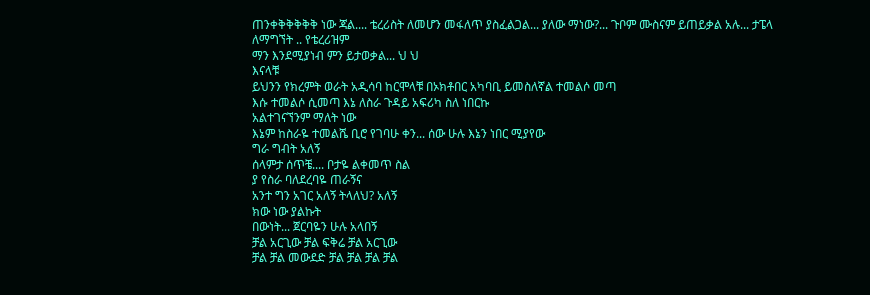ጠንቀቅቅቅቅቅ ነው ጃል.... ቴረሪስት ለመሆን መፋለጥ ያስፈልጋል... ያለው ማነው?... ጉቦም ሙስናም ይጠይቃል አሉ... ታፔላ ለማግኘት .. የቴረሪዝም
ማን እንደሚያነብ ምን ይታወቃል... ህ ህ
እናላቹ
ይህንን የክረምት ወራት አዲሳባ ከርሞላቹ በኦክቶበር አካባቢ ይመስለኛል ተመልሶ መጣ
እሱ ተመልሶ ሲመጣ እኔ ለስራ ጉዳይ አፍሪካ ስለ ነበርኩ
አልተገናኘንም ማለት ነው
እኔም ከስራዬ ተመልሼ ቢሮ የገባሁ ቀን... ሰው ሁሉ እኔን ነበር ሚያየው
ግራ ግብት አለኝ
ሰላምታ ሰጥቼ.... ቦታዬ ልቀመጥ ስል
ያ የስራ ባለደረባዬ ጠራኝና
አንተ ግን አገር አለኝ ትላለህ? አለኝ
ክው ነው ያልኩት
በውነት... ጀርባዬን ሁሉ አላበኝ
ቻል አርጊው ቻል ፍቅሬ ቻል አርጊው
ቻል ቻል መውደድ ቻል ቻል ቻል ቻል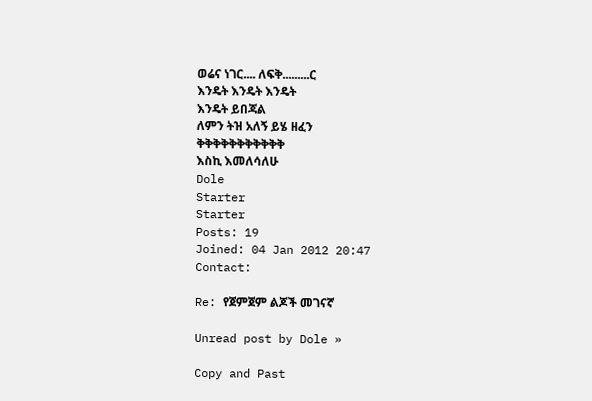ወሬና ነገር.... ለፍቅ.........ር
እንዴት እንዴት እንዴት
እንዴት ይበጃል
ለምን ትዝ አለኝ ይሄ ዘፈን
ቅቅቅቅቅቅቅቅቅቅቅ
እስኪ እመለሳለሁ
Dole
Starter
Starter
Posts: 19
Joined: 04 Jan 2012 20:47
Contact:

Re: የጀምጀም ልጆች መገናኛ

Unread post by Dole »

Copy and Past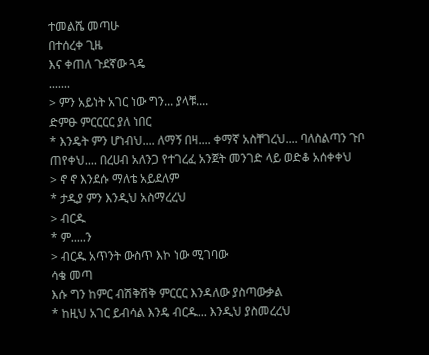ተመልሼ መጣሁ
በተሰረቀ ጊዜ
እና ቀጠለ ጉደኛው ጓዴ
.......
> ምን አይነት አገር ነው ግን... ያላቹ....
ድምፁ ምርርርር ያለ ነበር
* እንዴት ምን ሆነብህ.... ለማኝ በዛ.... ቀማኛ አስቸገረህ.... ባለስልጣን ጉቦ ጠየቀህ.... በረሀብ አለንጋ የተገረፈ አንጀት መንገድ ላይ ወድቆ አሰቀቀህ
> ኖ ኖ እንደሱ ማለቴ አይደለም
* ታዲያ ምን እንዲህ አስማረረህ
> ብርዱ
* ም.....ን
> ብርዱ አጥንት ውስጥ እኮ ነው ሚገባው
ሳቄ መጣ
እሱ ግን ከምር ብሽቅሽቅ ምርርር እንዳለው ያስጣውቃል
* ከዚህ አገር ይብሳል እንዴ ብርዱ... እንዲህ ያስመረረህ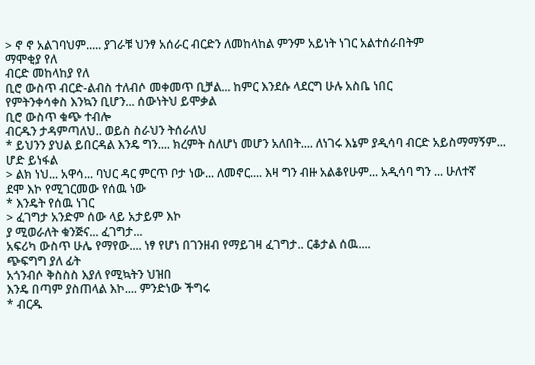> ኖ ኖ አልገባህም..... ያገራቹ ህንፃ አሰራር ብርድን ለመከላከል ምንም አይነት ነገር አልተሰራበትም
ማሞቂያ የለ
ብርድ መከላከያ የለ
ቢሮ ውስጥ ብርድ-ልብስ ተለብሶ መቀመጥ ቢቻል... ከምር እንደሱ ላደርግ ሁሉ አስቤ ነበር
የምትንቀሳቀስ እንኳን ቢሆን... ሰውነትህ ይሞቃል
ቢሮ ውስጥ ቁጭ ተብሎ
ብርዱን ታዳምጣለህ.. ወይስ ስራህን ትሰራለህ
* ይህንን ያህል ይበርዳል እንዴ ግን.... ክረምት ስለሆነ መሆን አለበት.... ለነገሩ እኔም ያዲሳባ ብርድ አይስማማኝም... ሆድ ይነፋል
> ልክ ነህ... አዋሳ... ባህር ዳር ምርጥ ቦታ ነው... ለመኖር.... እዛ ግን ብዙ አልቆየሁም... አዲሳባ ግን ... ሁለተኛ
ደሞ እኮ የሚገርመው የሰዉ ነው
* እንዴት የሰዉ ነገር
> ፈገግታ አንድም ሰው ላይ አታይም እኮ
ያ ሚወራለት ቁንጅና... ፈገግታ...
አፍሪካ ውስጥ ሁሌ የማየው.... ነፃ የሆነ በገንዘብ የማይገዛ ፈገግታ.. ርቆታል ሰዉ....
ጭፍግግ ያለ ፊት
አጎንብሶ ቅስስስ እያለ የሚኳትን ህዝበ
እንዴ በጣም ያስጠላል እኮ.... ምንድነው ችግሩ
* ብርዱ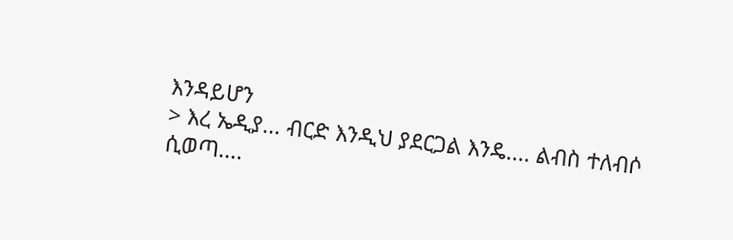እንዳይሆን
> እረ ኤዲያ... ብርድ እንዲህ ያደርጋል እንዴ.... ልብስ ተለብሶ ሲወጣ....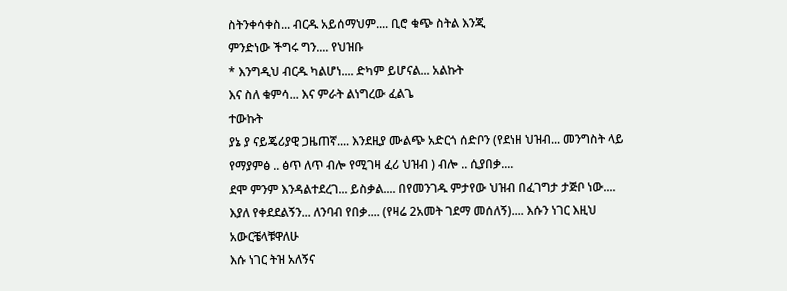ስትንቀሳቀስ... ብርዱ አይሰማህም.... ቢሮ ቁጭ ስትል እንጂ
ምንድነው ችግሩ ግን.... የህዝቡ
* እንግዲህ ብርዱ ካልሆነ.... ድካም ይሆናል... አልኩት
እና ስለ ቁምሳ... እና ምራት ልነግረው ፈልጌ
ተውኩት
ያኔ ያ ናይጄሪያዊ ጋዜጠኛ.... እንደዚያ ሙልጭ አድርጎ ሰድቦን (የደነዘ ህዝብ... መንግስት ላይ የማያምፅ .. ፅጥ ለጥ ብሎ የሚገዛ ፈሪ ህዝብ ) ብሎ .. ሲያበቃ....
ደሞ ምንም እንዳልተደረገ... ይስቃል.... በየመንገዱ ምታየው ህዝብ በፈገግታ ታጅቦ ነው....
እያለ የቀደደልኝን... ለንባብ የበቃ.... (የዛሬ 2አመት ገደማ መሰለኝ).... እሱን ነገር እዚህ አውርቼላቹዋለሁ
እሱ ነገር ትዝ አለኝና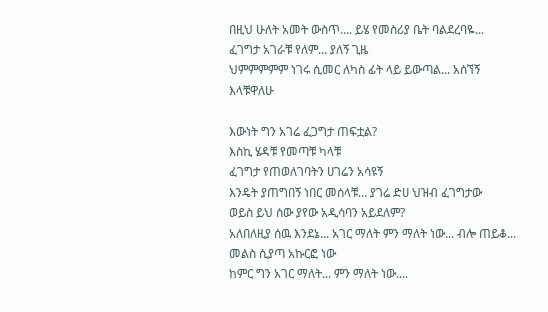በዚህ ሁለት አመት ውስጥ.... ይሄ የመስሪያ ቤት ባልደረባዬ... ፈገግታ አገራቹ የለም... ያለኝ ጊዜ
ህምምምምም ነገሩ ሲመር ለካስ ፊት ላይ ይውጣል... አሰኘኝ
እላቹዋለሁ

እውነት ግን አገሬ ፈጋግታ ጠፍቷል?
እስኪ ሄዳቹ የመጣቹ ካላቹ
ፈገግታ የጠወለገባትን ሀገሬን አሳዩኝ
እንዴት ያጠግበኝ ነበር መሰላቹ... ያገሬ ድሀ ህዝብ ፈገግታው
ወይስ ይህ ሰው ያየው አዲሳባን አይደለም?
አለበለዚያ ሰዉ እንደኔ... አገር ማለት ምን ማለት ነው... ብሎ ጠይቆ... መልስ ሲያጣ አኩርፎ ነው
ከምር ግን አገር ማለት... ምን ማለት ነው....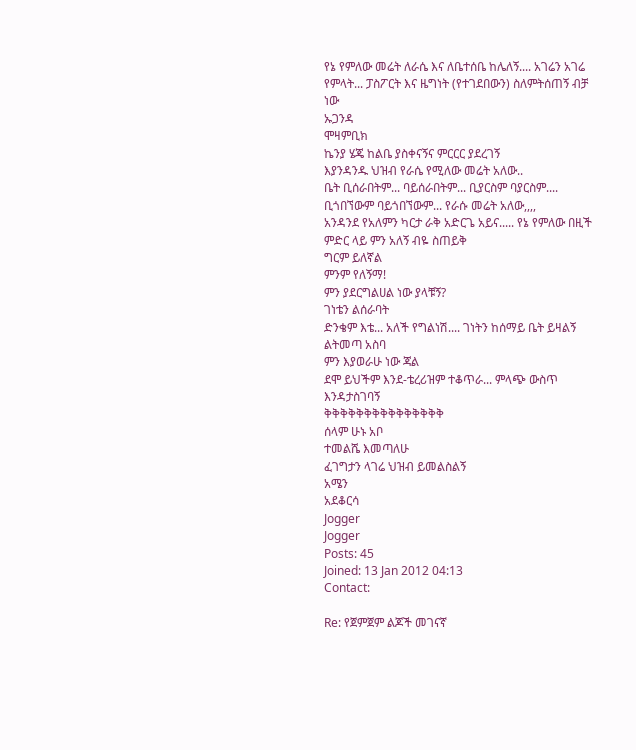የኔ የምለው መሬት ለራሴ እና ለቤተሰቤ ከሌለኝ.... አገሬን አገሬ የምላት... ፓስፖርት እና ዜግነት (የተገደበውን) ስለምትሰጠኝ ብቻ ነው
ኡጋንዳ
ሞዛምቢክ
ኬንያ ሄጄ ከልቤ ያስቀናኝና ምርርር ያደረገኝ
እያንዳንዱ ህዝብ የራሴ የሚለው መሬት አለው..
ቤት ቢሰራበትም... ባይሰራበትም... ቢያርስም ባያርስም.... ቢጎበኘውም ባይጎበኘውም... የራሱ መሬት አለው,,,,
አንዳንደ የአለምን ካርታ ራቅ አድርጌ አይና..... የኔ የምለው በዚች ምድር ላይ ምን አለኝ ብዬ ስጠይቅ
ግርም ይለኛል
ምንም የለኝማ!
ምን ያደርግልሀል ነው ያላቹኝ?
ገነቴን ልሰራባት
ድንቄም እቴ... አለች የግልነሽ.... ገነትን ከሰማይ ቤት ይዛልኝ ልትመጣ አስባ
ምን እያወራሁ ነው ጃል
ደሞ ይህችም እንደ-ቴረሪዝም ተቆጥራ... ምላጭ ውስጥ እንዳታስገባኝ
ቅቅቅቅቅቅቅቅቅቅቅቅቅቅቅ
ሰላም ሁኑ አቦ
ተመልሼ እመጣለሁ
ፈገግታን ላገሬ ህዝብ ይመልስልኝ
አሜን
አደቆርሳ
Jogger
Jogger
Posts: 45
Joined: 13 Jan 2012 04:13
Contact:

Re: የጀምጀም ልጆች መገናኛ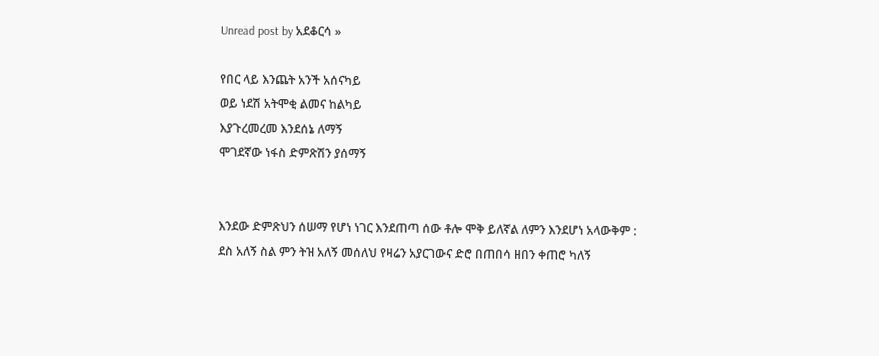Unread post by አደቆርሳ »

የበር ላይ እንጨት አንች አሰናካይ
ወይ ነደሽ አትሞቂ ልመና ከልካይ
እያጉረመረመ እንደሰኔ ለማኝ
ሞገደኛው ነፋስ ድምጽሽን ያሰማኝ


እንደው ድምጽህን ሰሠማ የሆነ ነገር እንደጠጣ ሰው ቶሎ ሞቅ ይለኛል ለምን እንደሆነ አላውቅም :
ደስ አለኝ ስል ምን ትዝ አለኝ መሰለህ የዛሬን አያርገውና ድሮ በጠበሳ ዘበን ቀጠሮ ካለኝ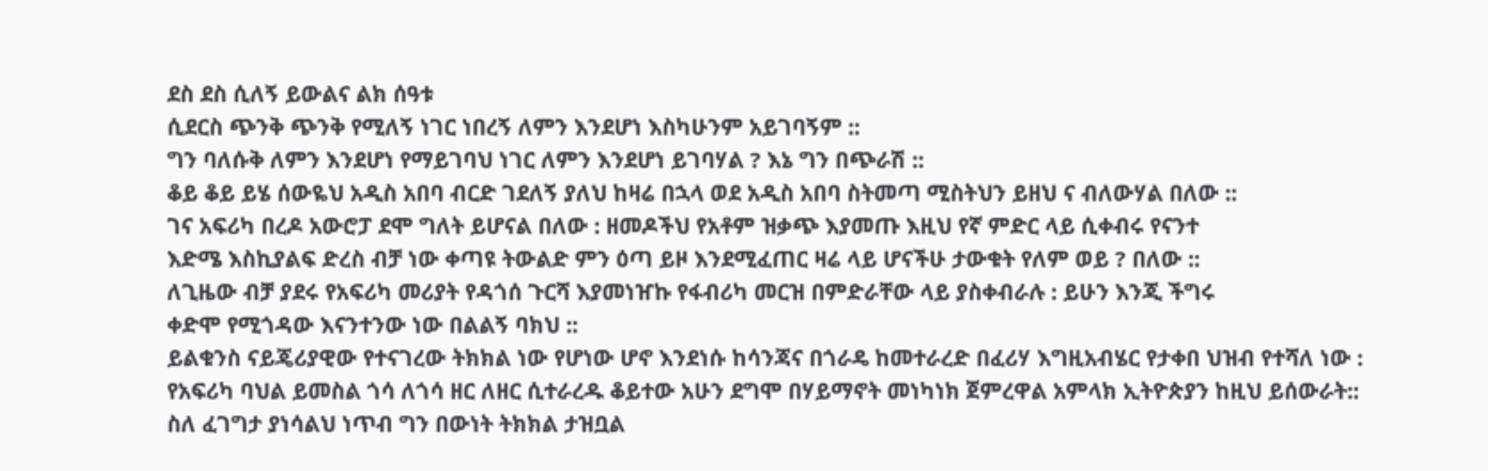ደስ ደስ ሲለኝ ይውልና ልክ ሰዓቱ
ሲደርስ ጭንቅ ጭንቅ የሚለኝ ነገር ነበረኝ ለምን እንደሆነ እስካሁንም አይገባኝም ::
ግን ባለሱቅ ለምን እንደሆነ የማይገባህ ነገር ለምን እንደሆነ ይገባሃል ? እኔ ግን በጭራሽ ::
ቆይ ቆይ ይሄ ሰውዬህ አዲስ አበባ ብርድ ገደለኝ ያለህ ከዛሬ በኋላ ወደ አዲስ አበባ ስትመጣ ሚስትህን ይዘህ ና ብለውሃል በለው ::
ገና አፍሪካ በረዶ አውሮፓ ደሞ ግለት ይሆናል በለው : ዘመዶችህ የአቶም ዝቃጭ እያመጡ እዚህ የኛ ምድር ላይ ሲቀብሩ የናንተ
እድሜ እስኪያልፍ ድረስ ብቻ ነው ቀጣዩ ትውልድ ምን ዕጣ ይዞ እንደሚፈጠር ዛሬ ላይ ሆናችሁ ታውቁት የለም ወይ ? በለው ::
ለጊዜው ብቻ ያደሩ የአፍሪካ መሪያት የዳጎሰ ጉርሻ እያመነዠኩ የፋብሪካ መርዝ በምድራቸው ላይ ያስቀብራሉ : ይሁን እንጂ ችግሩ
ቀድሞ የሚጎዳው እናንተንው ነው በልልኝ ባክህ ::
ይልቁንስ ናይጄሪያዊው የተናገረው ትክክል ነው የሆነው ሆኖ እንደነሱ ከሳንጃና በጎራዴ ከመተራረድ በፈሪሃ እግዚአብሄር የታቀበ ህዝብ የተሻለ ነው :
የአፍሪካ ባህል ይመስል ጎሳ ለጎሳ ዘር ለዘር ሲተራረዱ ቆይተው አሁን ደግሞ በሃይማኖት መነካነክ ጀምረዋል አምላክ ኢትዮጵያን ከዚህ ይሰውራት::
ስለ ፈገግታ ያነሳልህ ነጥብ ግን በውነት ትክክል ታዝቧል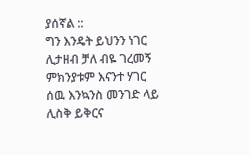ያሰኛል ::
ግን እንዴት ይህንን ነገር ሊታዘብ ቻለ ብዬ ገረመኝ ምክንያቱም እናንተ ሃገር ሰዉ እንኳንስ መንገድ ላይ ሊስቅ ይቅርና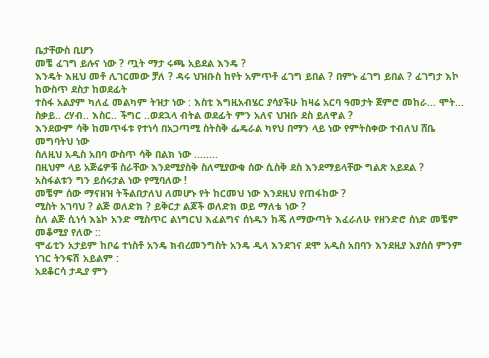ቤታቸውስ ቢሆን
መቼ ፈገግ ይሉና ነው ? ጧት ማታ ሩጫ አይደል እንዴ ?
እንዴት እዚህ መቶ ሊገርመው ቻለ ? ዳሩ ህዝቡስ ከየት አምጥቶ ፈገግ ይበል ? በምኑ ፈገግ ይበል ? ፈገግታ እኮ ከውስጥ ደስታ ከወደፊት
ተስፋ አልያም ካለፈ መልካም ትዝታ ነው : እስቲ እግዚአብሄር ያሳያችሁ ከዛሬ አርባ ዓመታት ጀምሮ መከራ... ሞት... ስቃይ.. ረሃብ.. እስር.. ችግር ..ወደኋላ ብትል ወደፊት ምን አለና ህዝቡ ደስ ይለዋል ?
እንደውም ሳቅ ከመጥፋቱ የተነሳ በአጋጣሚ ስትስቅ ፌዴራል ካየህ በማን ላይ ነው የምትስቀው ተብለህ ሸቤ መግባትህ ነው
ስለዚህ አዲስ አበባ ውስጥ ሳቅ በልክ ነው ........
በዚህም ላይ አጅሬዎቹ ስራቸው እንደሚያስቅ ስለሚያውቁ ሰው ሲስቅ ደስ እንደማይላቸው ግልጽ አይደል ?
አስፋልቱን ግን ይሰሩታል ነው የሚባለው !
መቼም ሰው ማናዘዝ ትችልበታለህ ለመሆኑ የት ከርመህ ነው እንደዚህ የጠፋከው ?
ሚስት አገባህ ? ልጅ ወለድክ ? ይቅርታ ልጆች ወለድክ ወይ ማለቴ ነው ?
ስለ ልጅ ሲነሳ እኔኮ አንድ ሚስጥር ልነግርህ እፈልግና ሰነዱን ከጄ ለማውጣት እፈራለሁ የዘንድሮ ሰነድ መቼም መቆሚያ የለው ::
ሞፊቲን አታይም ከቦሬ ተነስቶ አንዴ ክብረመንግስት አንዴ ዲላ እንደገና ደሞ አዲስ አበባን እንደዚያ እያሰሰ ምንም ነገር ትንፍሽ አይልም :
አደቆርሳ ታዲያ ምን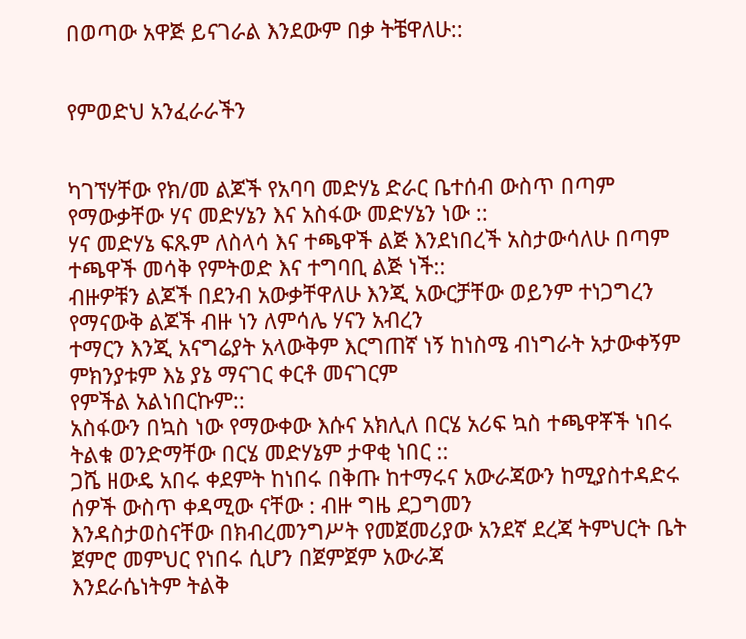በወጣው አዋጅ ይናገራል እንደውም በቃ ትቼዋለሁ::


የምወድህ አንፈራራችን


ካገኘሃቸው የክ/መ ልጆች የአባባ መድሃኔ ድራር ቤተሰብ ውስጥ በጣም የማውቃቸው ሃና መድሃኔን እና አስፋው መድሃኔን ነው ::
ሃና መድሃኔ ፍጹም ለስላሳ እና ተጫዋች ልጅ እንደነበረች አስታውሳለሁ በጣም ተጫዋች መሳቅ የምትወድ እና ተግባቢ ልጅ ነች::
ብዙዎቹን ልጆች በደንብ አውቃቸዋለሁ እንጂ አውርቻቸው ወይንም ተነጋግረን የማናውቅ ልጆች ብዙ ነን ለምሳሌ ሃናን አብረን
ተማርን እንጂ አናግሬያት አላውቅም እርግጠኛ ነኝ ከነስሜ ብነግራት አታውቀኝም ምክንያቱም እኔ ያኔ ማናገር ቀርቶ መናገርም
የምችል አልነበርኩም::
አስፋውን በኳስ ነው የማውቀው እሱና አክሊለ በርሄ አሪፍ ኳስ ተጫዋቾች ነበሩ ትልቁ ወንድማቸው በርሄ መድሃኔም ታዋቂ ነበር ::
ጋሼ ዘውዴ አበሩ ቀደምት ከነበሩ በቅጡ ከተማሩና አውራጃውን ከሚያስተዳድሩ ሰዎች ውስጥ ቀዳሚው ናቸው : ብዙ ግዜ ደጋግመን
እንዳስታወስናቸው በክብረመንግሥት የመጀመሪያው አንደኛ ደረጃ ትምህርት ቤት ጀምሮ መምህር የነበሩ ሲሆን በጀምጀም አውራጃ
እንደራሴነትም ትልቅ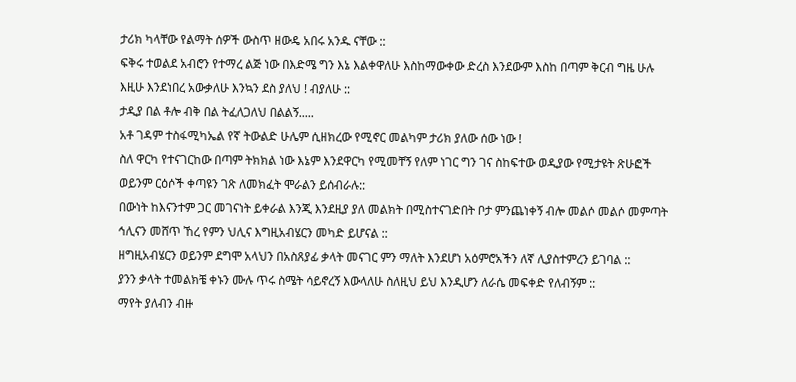ታሪክ ካላቸው የልማት ሰዎች ውስጥ ዘውዴ አበሩ አንዱ ናቸው ::
ፍቅሩ ተወልደ አብሮን የተማረ ልጅ ነው በእድሜ ግን እኔ እልቀዋለሁ እስከማውቀው ድረስ እንደውም እስከ በጣም ቅርብ ግዜ ሁሉ
እዚሁ እንደነበረ አውቃለሁ እንኳን ደስ ያለህ ! ብያለሁ ::
ታዲያ በል ቶሎ ብቅ በል ትፈለጋለህ በልልኝ.....
አቶ ገዳም ተስፋሚካኤል የኛ ትውልድ ሁሌም ሲዘክረው የሚኖር መልካም ታሪክ ያለው ሰው ነው !
ስለ ዋርካ የተናገርከው በጣም ትክክል ነው እኔም እንደዋርካ የሚመቸኝ የለም ነገር ግን ገና ስከፍተው ወዲያው የሚታዩት ጽሁፎች
ወይንም ርዕሶች ቀጣዩን ገጽ ለመክፈት ሞራልን ይሰብራሉ::
በውነት ከእናንተም ጋር መገናነት ይቀራል እንጂ እንደዚያ ያለ መልክት በሚስተናገድበት ቦታ ምንጨነቀኝ ብሎ መልሶ መልሶ መምጣት
ኅሊናን መሸጥ ኸረ የምን ህሊና እግዚአብሄርን መካድ ይሆናል ::
ዘግዚአብሄርን ወይንም ደግሞ አላህን በአስጸያፊ ቃላት መናገር ምን ማለት እንደሆነ አዕምሮአችን ለኛ ሊያስተምረን ይገባል ::
ያንን ቃላት ተመልክቼ ቀኑን ሙሉ ጥሩ ስሜት ሳይኖረኝ እውላለሁ ስለዚህ ይህ እንዲሆን ለራሴ መፍቀድ የለብኝም ::
ማየት ያለብን ብዙ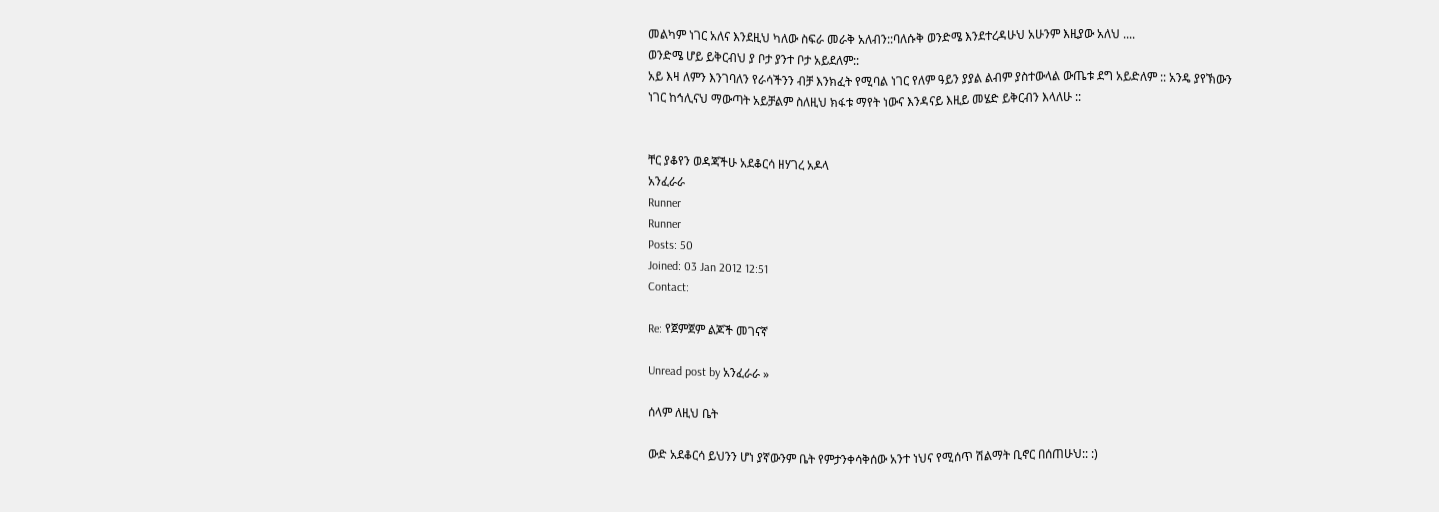መልካም ነገር አለና እንደዚህ ካለው ስፍራ መራቅ አለብን::ባለሱቅ ወንድሜ እንደተረዳሁህ አሁንም እዚያው አለህ ....
ወንድሜ ሆይ ይቅርብህ ያ ቦታ ያንተ ቦታ አይደለም::
አይ እዛ ለምን እንገባለን የራሳችንን ብቻ እንክፈት የሚባል ነገር የለም ዓይን ያያል ልብም ያስተውላል ውጤቱ ደግ አይድለም :: አንዴ ያየኽውን
ነገር ከኅሊናህ ማውጣት አይቻልም ስለዚህ ክፋቱ ማየት ነውና እንዳናይ እዚይ መሄድ ይቅርብን እላለሁ ::


ቸር ያቆየን ወዳጃችሁ አደቆርሳ ዘሃገረ አዶላ
አንፈራራ
Runner
Runner
Posts: 50
Joined: 03 Jan 2012 12:51
Contact:

Re: የጀምጀም ልጆች መገናኛ

Unread post by አንፈራራ »

ሰላም ለዚህ ቤት

ውድ አደቆርሳ ይህንን ሆነ ያኛውንም ቤት የምታንቀሳቅሰው አንተ ነህና የሚሰጥ ሽልማት ቢኖር በሰጠሁህ:: :)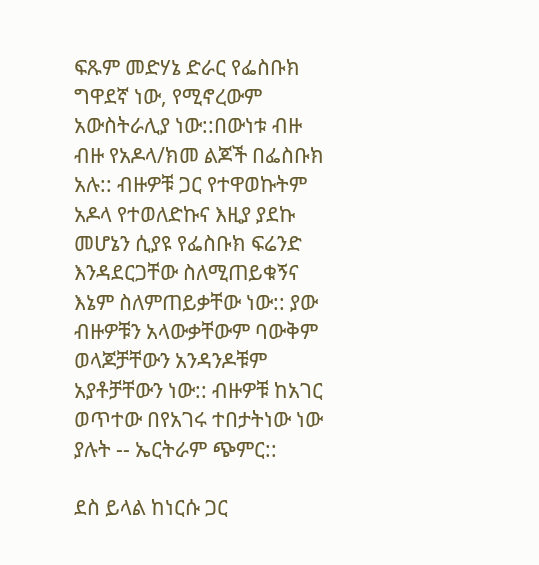ፍጹም መድሃኔ ድራር የፌስቡክ ግዋደኛ ነው, የሚኖረውም አውስትራሊያ ነው::በውነቱ ብዙ ብዙ የአዶላ/ክመ ልጆች በፌስቡክ አሉ:: ብዙዎቹ ጋር የተዋወኩትም አዶላ የተወለድኩና እዚያ ያደኩ መሆኔን ሲያዩ የፌስቡክ ፍሬንድ እንዳደርጋቸው ስለሚጠይቁኝና እኔም ስለምጠይቃቸው ነው:: ያው ብዙዎቹን አላውቃቸውም ባውቅም ወላጆቻቸውን አንዳንዶቹም አያቶቻቸውን ነው:: ብዙዎቹ ከአገር ወጥተው በየአገሩ ተበታትነው ነው ያሉት -- ኤርትራም ጭምር::

ደስ ይላል ከነርሱ ጋር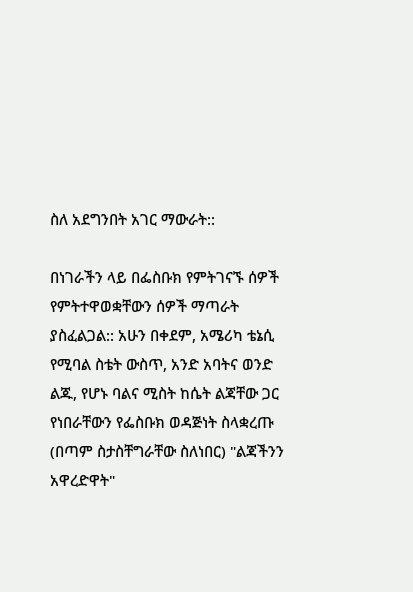ስለ አደግንበት አገር ማውራት::

በነገራችን ላይ በፌስቡክ የምትገናኙ ሰዎች የምትተዋወቋቸውን ሰዎች ማጣራት ያስፈልጋል:: አሁን በቀደም, አሜሪካ ቴኔሲ የሚባል ስቴት ውስጥ, አንድ አባትና ወንድ ልጁ, የሆኑ ባልና ሚስት ከሴት ልጃቸው ጋር የነበራቸውን የፌስቡክ ወዳጅነት ስላቋረጡ (በጣም ስታስቸግራቸው ስለነበር) "ልጃችንን አዋረድዋት"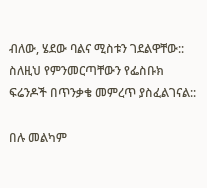ብለው, ሄደው ባልና ሚስቱን ገደልዋቸው:: ስለዚህ የምንመርጣቸውን የፌስቡክ ፍሬንዶች በጥንቃቄ መምረጥ ያስፈልገናል::

በሉ መልካም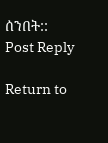ሰንበት::
Post Reply

Return to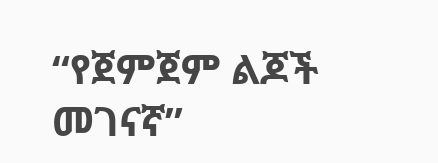“የጀምጀም ልጆች መገናኛ”